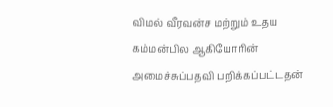விமல் வீரவன்ச மற்றும் உதய கம்மன்பில ஆகியோரின் அமைச்சுப்பதவி பறிக்கப்பட்டதன்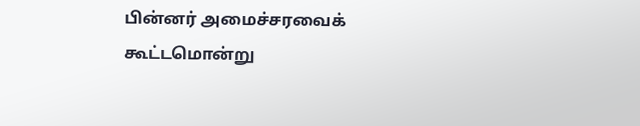பின்னர் அமைச்சரவைக் கூட்டமொன்று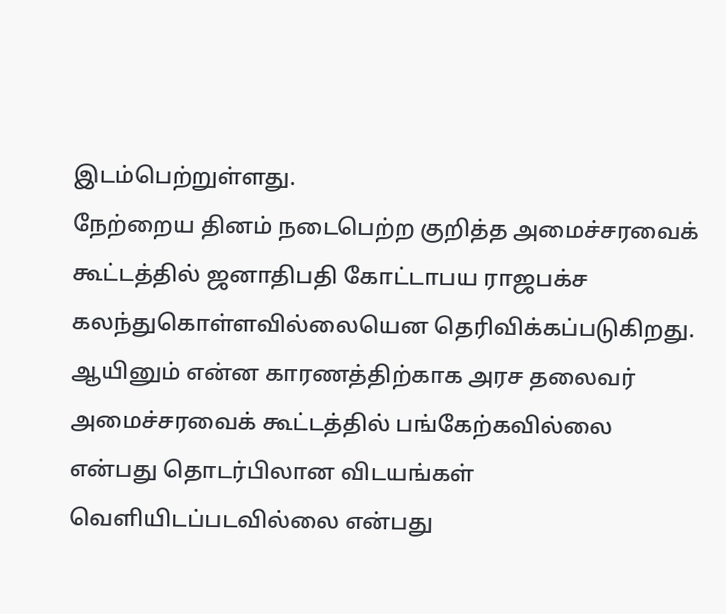இடம்பெற்றுள்ளது.
நேற்றைய தினம் நடைபெற்ற குறித்த அமைச்சரவைக் கூட்டத்தில் ஜனாதிபதி கோட்டாபய ராஜபக்ச கலந்துகொள்ளவில்லையென தெரிவிக்கப்படுகிறது.
ஆயினும் என்ன காரணத்திற்காக அரச தலைவர் அமைச்சரவைக் கூட்டத்தில் பங்கேற்கவில்லை என்பது தொடர்பிலான விடயங்கள் வெளியிடப்படவில்லை என்பது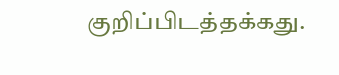குறிப்பிடத்தக்கது.